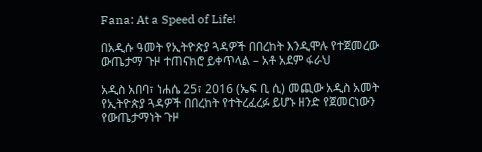Fana: At a Speed of Life!

በአዲሱ ዓመት የኢትዮጵያ ጓዳዎች በበረከት እንዲሞሉ የተጀመረው ውጤታማ ጉዞ ተጠናክሮ ይቀጥላል – አቶ አደም ፋራህ

አዲስ አበባ፣ ነሐሴ 25፣ 2016 (ኤፍ ቢ ሲ) መጪው አዲስ አመት የኢትዮጵያ ጓዳዎች በበረከት የተትረፈረፉ ይሆኑ ዘንድ የጀመርነውን የውጤታማነት ጉዞ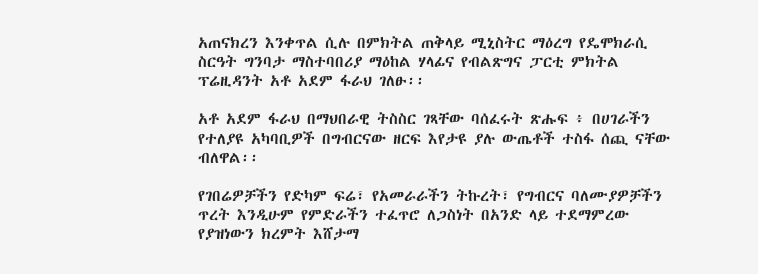አጠናክረን እንቀጥል ሲሉ በምክትል ጠቅላይ ሚኒስትር ማዕረግ የዴሞክራሲ ስርዓት ግንባታ ማስተባበሪያ ማዕከል ሃላፊና የብልጽግና ፓርቲ ምክትል ፕሬዚዳንት አቶ አደም ፋራህ ገለፁ፡፡

አቶ አደም ፋራህ በማህበራዊ ትስስር ገጻቸው ባሰፈሩት ጽሑፍ ፥ በሀገራችን የተለያዩ አካባቢዎች በግብርናው ዘርፍ እየታዩ ያሉ ውጤቶች ተስፋ ሰጪ ናቸው ብለዋል፡፡

የገበሬዎቻችን የድካም ፍሬ፣ የአመራራችን ትኩረት፣ የግብርና ባለሙያዎቻችን ጥረት እንዲሁም የምድራችን ተፈጥሮ ለጋስነት በአንድ ላይ ተደማምረው የያዝነውን ክረምት እሸታማ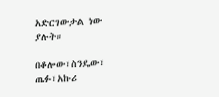አድርገውታል ነው ያሉት።

በቆሎው፣ስንዴው፣ ጤፉ፣አኩሪ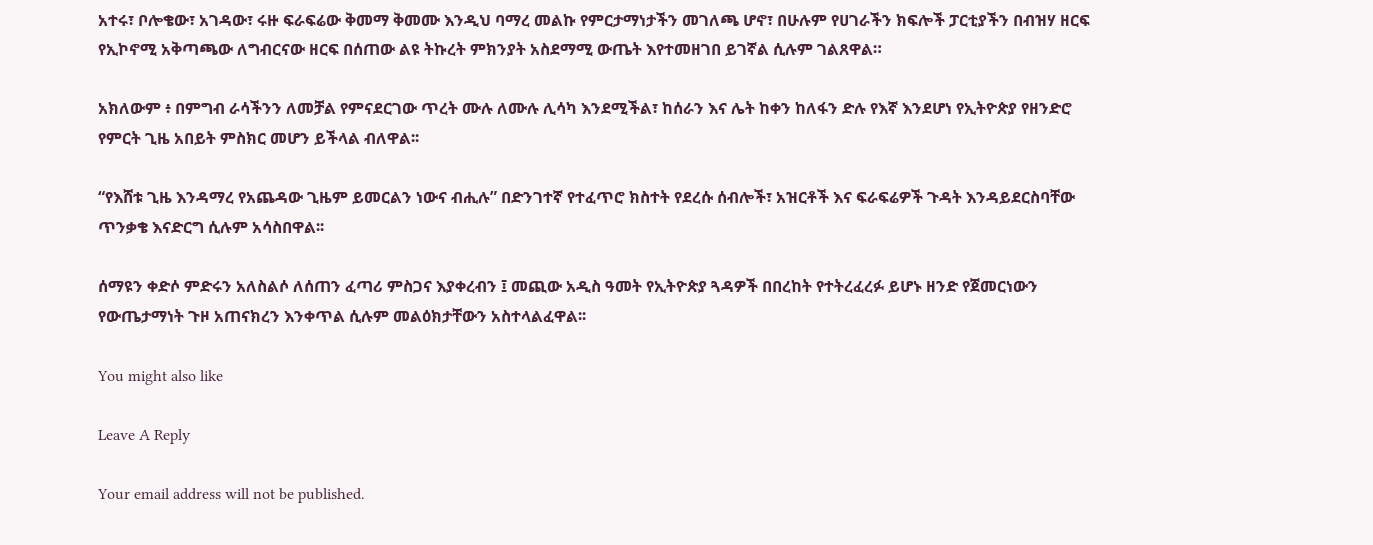አተሩ፣ ቦሎቄው፣ አገዳው፣ ሩዙ ፍራፍሬው ቅመማ ቅመሙ እንዲህ ባማረ መልኩ የምርታማነታችን መገለጫ ሆኖ፣ በሁሉም የሀገራችን ክፍሎች ፓርቲያችን በብዝሃ ዘርፍ የኢኮኖሚ አቅጣጫው ለግብርናው ዘርፍ በሰጠው ልዩ ትኩረት ምክንያት አስደማሚ ውጤት እየተመዘገበ ይገኛል ሲሉም ገልጸዋል።

አክለውም ፥ በምግብ ራሳችንን ለመቻል የምናደርገው ጥረት ሙሉ ለሙሉ ሊሳካ እንደሚችል፣ ከሰራን እና ሌት ከቀን ከለፋን ድሉ የእኛ እንደሆነ የኢትዮጵያ የዘንድሮ የምርት ጊዜ አበይት ምስክር መሆን ይችላል ብለዋል፡፡

“የእሸቱ ጊዜ እንዳማረ የአጨዳው ጊዜም ይመርልን ነውና ብሒሉ” በድንገተኛ የተፈጥሮ ክስተት የደረሱ ሰብሎች፣ አዝርቶች እና ፍራፍሬዎች ጉዳት እንዳይደርስባቸው ጥንቃቄ እናድርግ ሲሉም አሳስበዋል፡፡

ሰማዩን ቀድሶ ምድሩን አለስልሶ ለሰጠን ፈጣሪ ምስጋና እያቀረብን ፤ መጪው አዲስ ዓመት የኢትዮጵያ ጓዳዎች በበረከት የተትረፈረፉ ይሆኑ ዘንድ የጀመርነውን የውጤታማነት ጉዞ አጠናክረን እንቀጥል ሲሉም መልዕክታቸውን አስተላልፈዋል፡፡

You might also like

Leave A Reply

Your email address will not be published.